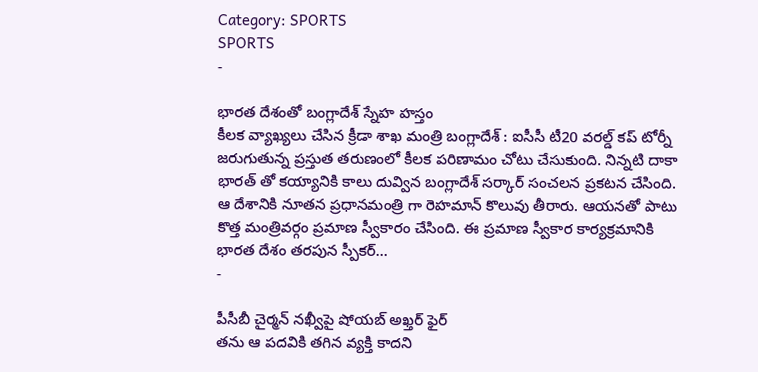Category: SPORTS
SPORTS
-

భారత దేశంతో బంగ్లాదేశ్ స్నేహ హస్తం
కీలక వ్యాఖ్యలు చేసిన క్రీడా శాఖ మంత్రి బంగ్లాదేశ్ : ఐసీసీ టీ20 వరల్డ్ కప్ టోర్నీ జరుగుతున్న ప్రస్తుత తరుణంలో కీలక పరిణామం చోటు చేసుకుంది. నిన్నటి దాకా భారత్ తో కయ్యానికి కాలు దువ్విన బంగ్లాదేశ్ సర్కార్ సంచలన ప్రకటన చేసింది. ఆ దేశానికి నూతన ప్రధానమంత్రి గా రెహమాన్ కొలువు తీరారు. ఆయనతో పాటు కొత్త మంత్రివర్గం ప్రమాణ స్వీకారం చేసింది. ఈ ప్రమాణ స్వీకార కార్యక్రమానికి భారత దేశం తరపున స్పీకర్…
-

పీసీబీ చైర్మన్ నఖ్వీపై షోయబ్ అఖ్తర్ ఫైర్
తను ఆ పదవికి తగిన వ్యక్తి కాదని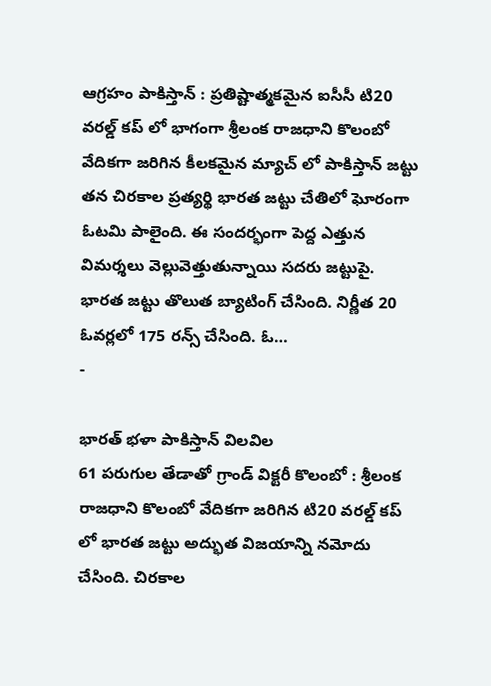ఆగ్రహం పాకిస్తాన్ : ప్రతిష్టాత్మకమైన ఐసీసీ టి20 వరల్డ్ కప్ లో భాగంగా శ్రీలంక రాజధాని కొలంబో వేదికగా జరిగిన కీలకమైన మ్యాచ్ లో పాకిస్తాన్ జట్టు తన చిరకాల ప్రత్యర్థి భారత జట్టు చేతిలో ఘోరంగా ఓటమి పాలైంది. ఈ సందర్భంగా పెద్ద ఎత్తున విమర్శలు వెల్లువెత్తుతున్నాయి సదరు జట్టుపై. భారత జట్టు తొలుత బ్యాటింగ్ చేసింది. నిర్ణీత 20 ఓవర్లలో 175 రన్స్ చేసింది. ఓ…
-

భారత్ భళా పాకిస్తాన్ విలవిల
61 పరుగుల తేడాతో గ్రాండ్ విక్టరీ కొలంబో : శ్రీలంక రాజధాని కొలంబో వేదికగా జరిగిన టి20 వరల్డ్ కప్ లో భారత జట్టు అద్భుత విజయాన్ని నమోదు చేసింది. చిరకాల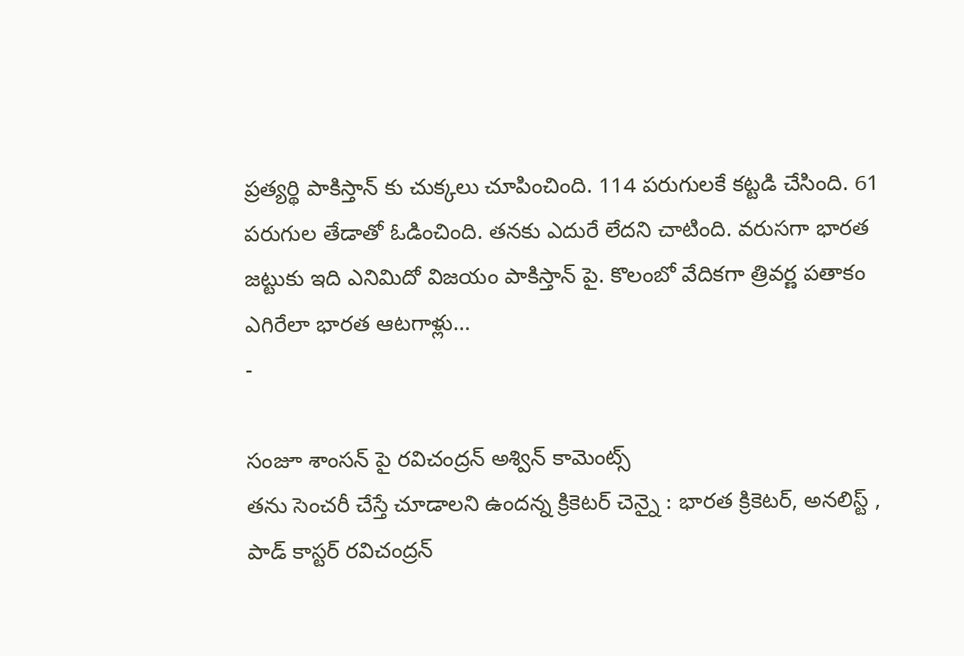ప్రత్యర్థి పాకిస్తాన్ కు చుక్కలు చూపించింది. 114 పరుగులకే కట్టడి చేసింది. 61 పరుగుల తేడాతో ఓడించింది. తనకు ఎదురే లేదని చాటింది. వరుసగా భారత జట్టుకు ఇది ఎనిమిదో విజయం పాకిస్తాన్ పై. కొలంబో వేదికగా త్రివర్ణ పతాకం ఎగిరేలా భారత ఆటగాళ్లు…
-

సంజూ శాంసన్ పై రవిచంద్రన్ అశ్విన్ కామెంట్స్
తను సెంచరీ చేస్తే చూడాలని ఉందన్న క్రికెటర్ చెన్నై : భారత క్రికెటర్, అనలిస్ట్ , పాడ్ కాస్టర్ రవిచంద్రన్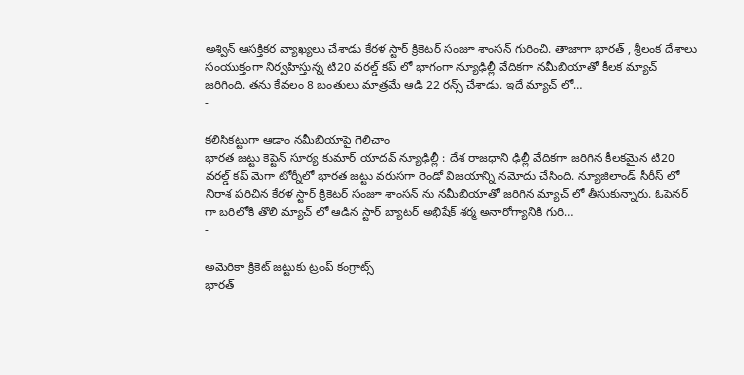అశ్విన్ ఆసక్తికర వ్యాఖ్యలు చేశాడు కేరళ స్టార్ క్రికెటర్ సంజూ శాంసన్ గురించి. తాజాగా భారత్ , శ్రీలంక దేశాలు సంయుక్తంగా నిర్వహిస్తున్న టి20 వరల్డ్ కప్ లో భాగంగా న్యూఢిల్లీ వేదికగా నమీబియాతో కీలక మ్యాచ్ జరిగింది. తను కేవలం 8 బంతులు మాత్రమే ఆడి 22 రన్స్ చేశాడు. ఇదే మ్యాచ్ లో…
-

కలిసికట్టుగా ఆడాం నమీబియాపై గెలిచాం
భారత జట్టు కెప్టెన్ సూర్య కుమార్ యాదవ్ న్యూఢిల్లీ : దేశ రాజధాని ఢిల్లీ వేదికగా జరిగిన కీలకమైన టి20 వరల్డ్ కప్ మెగా టోర్నీలో భారత జట్టు వరుసగా రెండో విజయాన్ని నమోదు చేసింది. న్యూజిలాండ్ సీరీస్ లో నిరాశ పరిచిన కేరళ స్టార్ క్రికెటర్ సంజూ శాంసన్ ను నమీబియాతో జరిగిన మ్యాచ్ లో తీసుకున్నారు. ఓపెనర్ గా బరిలోకి తొలి మ్యాచ్ లో ఆడిన స్టార్ బ్యాటర్ అభిషేక్ శర్మ అనారోగ్యానికి గురి…
-

అమెరికా క్రికెట్ జట్టుకు ట్రంప్ కంగ్రాట్స్
భారత్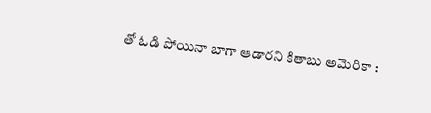తో ఓడి పోయినా బాగా ఆడారని కితాబు అమెరికా :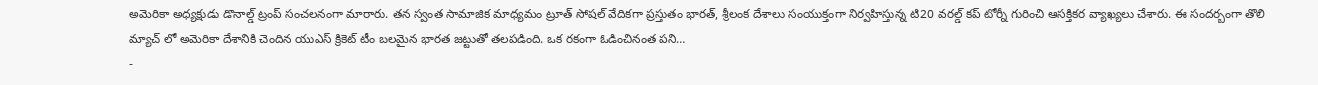అమెరికా అధ్యక్షుడు డొనాల్డ్ ట్రంప్ సంచలనంగా మారారు. తన స్వంత సామాజిక మాధ్యమం ట్రూత్ సోషల్ వేదికగా ప్రస్తుతం భారత్, శ్రీలంక దేశాలు సంయుక్తంగా నిర్వహిస్తున్న టి20 వరల్డ్ కప్ టోర్నీ గురించి ఆసక్తికర వ్యాఖ్యలు చేశారు. ఈ సందర్బంగా తొలి మ్యాచ్ లో అమెరికా దేశానికి చెందిన యుఎస్ క్రికెట్ టీం బలమైన భారత జట్టుతో తలపడింది. ఒక రకంగా ఓడించినంత పని…
-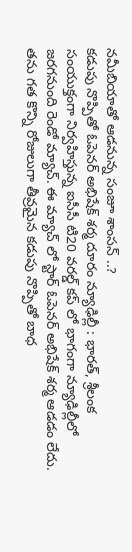నమీబియాతో ఆడనున్న సంజూ శాంసన్ ..?
కడుపు నొప్పితో ఓపెనర్ అభిషేక్ శర్మ దూరం న్యూఢిల్లీ : భారత్, శ్రీలంక సంయుక్తంగా నిర్వహిస్తున్న ఐసీసీ టి20 వరల్డ్ కప్ లో భాగంగా న్యూఢిల్లీలో జరగనుంది రెండో మ్యాచ్. ఈ మ్యాచ్ లో స్టార్ ఓపెనర్ అభిషేక్ శర్మ ఆడడం లేదు. తను గత కొన్ని రోజులుగా తీవ్రమైన కడుపు నొప్పితో బాధ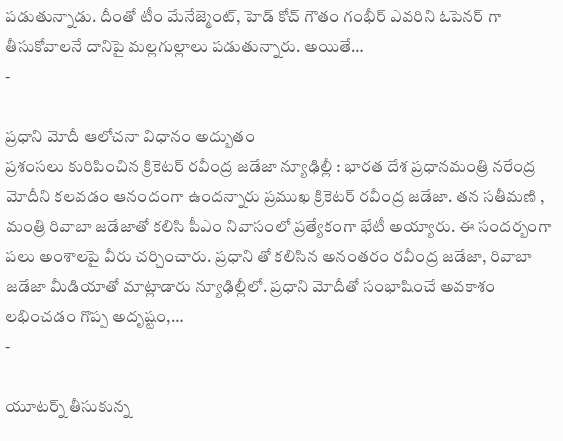పడుతున్నాడు. దీంతో టీం మేనేజ్మెంట్, హెడ్ కోచ్ గౌతం గంభీర్ ఎవరిని ఓపెనర్ గా తీసుకోవాలనే దానిపై మల్లగుల్లాలు పడుతున్నారు. అయితే…
-

ప్రధాని మోదీ ఆలోచనా విధానం అద్బుతం
ప్రశంసలు కురిపించిన క్రికెటర్ రవీంద్ర జడేజా న్యూఢిల్లీ : భారత దేశ ప్రధానమంత్రి నరేంద్ర మోదీని కలవడం ఆనందంగా ఉందన్నారు ప్రముఖ క్రికెటర్ రవీంద్ర జడేజా. తన సతీమణి , మంత్రి రివాబా జడేజాతో కలిసి పీఎం నివాసంలో ప్రత్యేకంగా భేటీ అయ్యారు. ఈ సందర్బంగా పలు అంశాలపై వీరు చర్చించారు. ప్రధాని తో కలిసిన అనంతరం రవీంద్ర జడేజా, రివాబా జడేజా మీడియాతో మాట్లాడారు న్యూఢిల్లీలో. ప్రధాని మోదీతో సంభాషించే అవకాశం లభించడం గొప్ప అదృష్టం,…
-

యూటర్న్ తీసుకున్న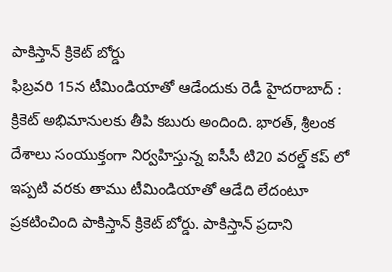పాకిస్తాన్ క్రికెట్ బోర్డు
ఫిబ్రవరి 15న టీమిండియాతో ఆడేందుకు రెడీ హైదరాబాద్ : క్రికెట్ అభిమానులకు తీపి కబురు అందింది. భారత్, శ్రీలంక దేశాలు సంయుక్తంగా నిర్వహిస్తున్న ఐసీసీ టి20 వరల్డ్ కప్ లో ఇప్పటి వరకు తాము టీమిండియాతో ఆడేది లేదంటూ ప్రకటించింది పాకిస్తాన్ క్రికెట్ బోర్డు. పాకిస్తాన్ ప్రదాని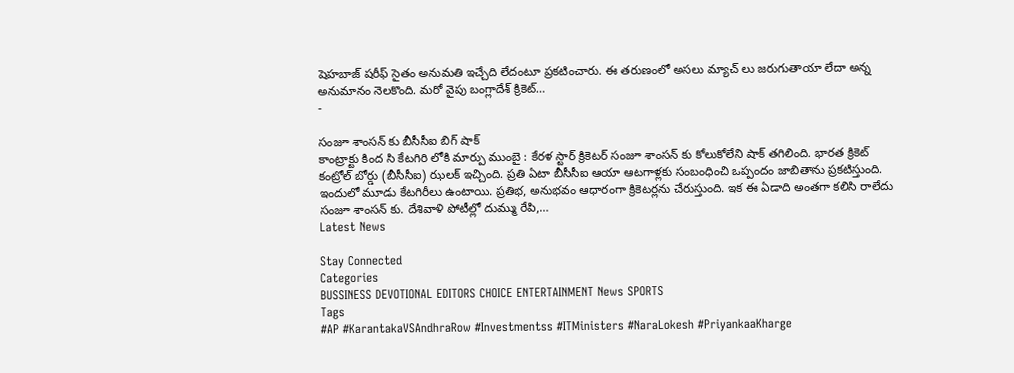షెహబాజ్ షరీఫ్ సైతం అనుమతి ఇచ్చేది లేదంటూ ప్రకటించారు. ఈ తరుణంలో అసలు మ్యాచ్ లు జరుగుతాయా లేదా అన్న అనుమానం నెలకొంది. మరో వైపు బంగ్లాదేశ్ క్రికెట్…
-

సంజూ శాంసన్ కు బీసీసీఐ బిగ్ షాక్
కాంట్రాక్టు కింద సి కేటగిరి లోకి మార్పు ముంబై : కేరళ స్టార్ క్రికెటర్ సంజూ శాంసన్ కు కోలుకోలేని షాక్ తగిలింది. భారత క్రికెట్ కంట్రోల్ బోర్డు (బీసీసీఐ) ఝలక్ ఇచ్చింది. ప్రతి ఏటా బీసీసీఐ ఆయా ఆటగాళ్లకు సంబంధించి ఒప్పందం జాబితాను ప్రకటిస్తుంది. ఇందులో మూడు కేటగిరీలు ఉంటాయి. ప్రతిభ, అనుభవం ఆధారంగా క్రికెటర్లను చేరుస్తుంది. ఇక ఈ ఏడాది అంతగా కలిసి రాలేదు సంజూ శాంసన్ కు. దేశివాళి పోటీల్లో దుమ్ము రేపి,…
Latest News

Stay Connected
Categories
BUSSINESS DEVOTIONAL EDITORS CHOICE ENTERTAINMENT News SPORTS
Tags
#AP #KarantakaVSAndhraRow #Investmentss #ITMinisters #NaraLokesh #PriyankaaKharge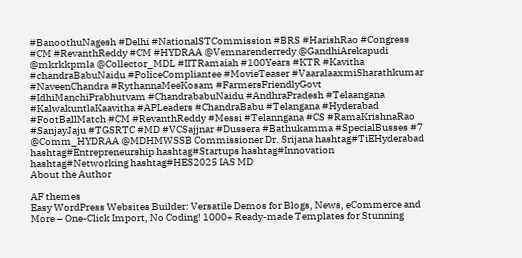#BanoothuNagesh #Delhi #NationalSTCommission #BRS #HarishRao #Congress #CM #RevanthReddy #CM #HYDRAA @Vemnarenderredy @GandhiArekapudi @mkrkkpmla @Collector_MDL #IITRamaiah #100Years #KTR #Kavitha #chandraBabuNaidu #PoliceCompliantee #MovieTeaser #VaaralaaxmiSharathkumar #NaveenChandra #RythannaMeeKosam #FarmersFriendlyGovt #IdhiManchiPrabhutvam #ChandrababuNaidu #AndhraPradesh #Telaangana #KalwakuntlaKaavitha #APLeaders #ChandraBabu #Telangana #Hyderabad #FootBallMatch #CM #RevanthReddy #Messi #Telanngana #CS #RamaKrishnaRao #SanjayJaju #TGSRTC #MD #VCSajjnar #Dussera #Bathukamma #SpecialBusses #7 @Comm_HYDRAA @MDHMWSSB Commissioner Dr. Srijana hashtag#TiEHyderabad hashtag#Entrepreneurship hashtag#Startups hashtag#Innovation hashtag#Networking hashtag#HES2025 IAS MD
About the Author

AF themes
Easy WordPress Websites Builder: Versatile Demos for Blogs, News, eCommerce and More – One-Click Import, No Coding! 1000+ Ready-made Templates for Stunning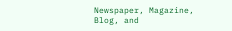Newspaper, Magazine, Blog, and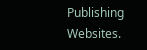Publishing Websites.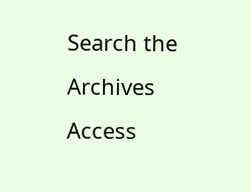Search the Archives
Access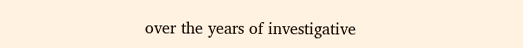over the years of investigative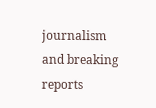journalism and breaking reports